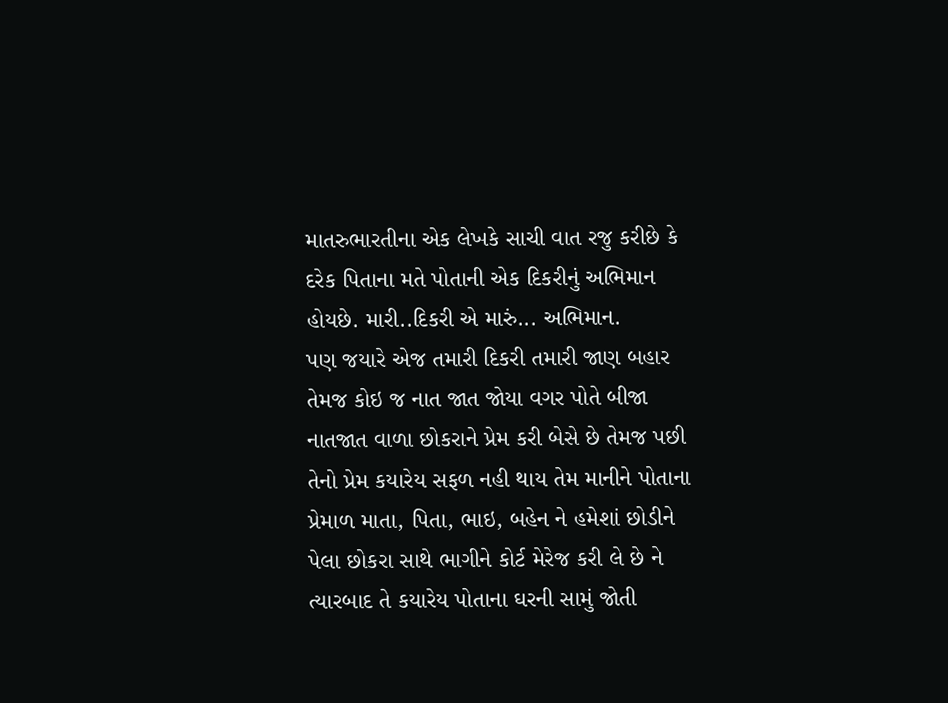માતરુભારતીના એક લેખકે સાચી વાત રજુ કરીછે કે દરેક પિતાના મતે પોતાની એક દિકરીનું અભિમાન હોયછે. મારી..દિકરી એ મારું... અભિમાન.
પણ જયારે એજ તમારી દિકરી તમારી જાણ બહાર તેમજ કોઇ જ નાત જાત જોયા વગર પોતે બીજા નાતજાત વાળા છોકરાને પ્રેમ કરી બેસે છે તેમજ પછી તેનો પ્રેમ કયારેય સફળ નહી થાય તેમ માનીને પોતાના પ્રેમાળ માતા, પિતા, ભાઇ, બહેન ને હમેશાં છોડીને પેલા છોકરા સાથે ભાગીને કોર્ટ મેરેજ કરી લે છે ને ત્યારબાદ તે કયારેય પોતાના ઘરની સામું જોતી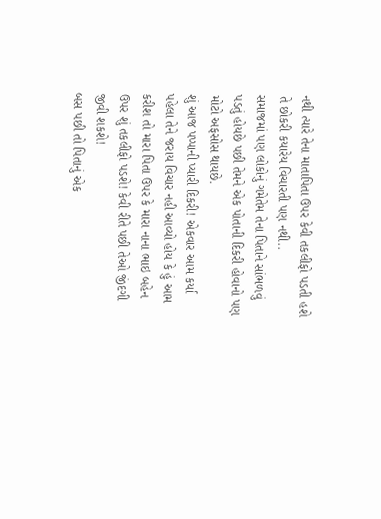નથી ત્યારે તેના માતાપિતા ઉપર કેવી તકલીફો પડતી હશે તે છોકરી કયારેય વિચારતી પણ નથી..
સમાજમાં પણ લોકોનું ગમેતેમ તેના પિતાને સાંભળવું પડતું હોયછે પછી તેમને એક પોતાની દિકરી હોવાનો પણ મોટો અફસોસ થાયછે.
શું આજ પપ્પાની પ્યારી દિકરી! એકવાર આમ કર્યા પહેલા તેને જરાય વિચાર નહી આવ્યો હોય કે હું આમ કરીશ તો મારા પિતા ઉપર કે મારા નાના ભાઇ બહેન ઉપર શું તકલીફો પડશે! કેવી રીતે પછી તેઓ જીંદગી જીવી શકશે!
બસ પછી તો પિતાનું એક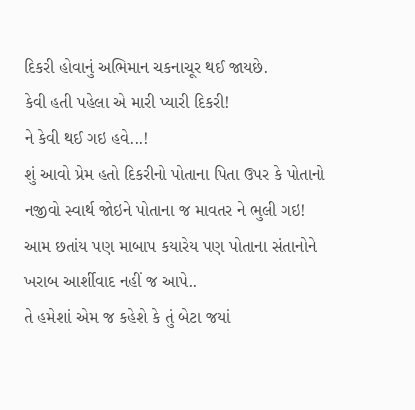દિકરી હોવાનું અભિમાન ચકનાચૂર થઈ જાયછે.
કેવી હતી પહેલા એ મારી પ્યારી દિકરી!
ને કેવી થઈ ગઇ હવે...!
શું આવો પ્રેમ હતો દિકરીનો પોતાના પિતા ઉપર કે પોતાનો નજીવો સ્વાર્થ જોઇને પોતાના જ માવતર ને ભુલી ગઇ!
આમ છતાંય પણ માબાપ કયારેય પણ પોતાના સંતાનોને ખરાબ આર્શીવાદ નહીં જ આપે..
તે હમેશાં એમ જ કહેશે કે તું બેટા જયાં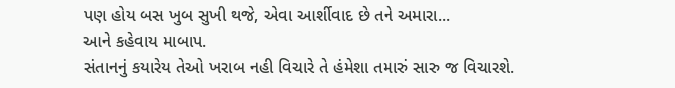પણ હોય બસ ખુબ સુખી થજે, એવા આર્શીવાદ છે તને અમારા...
આને કહેવાય માબાપ.
સંતાનનું કયારેય તેઓ ખરાબ નહી વિચારે તે હંમેશા તમારું સારુ જ વિચારશે.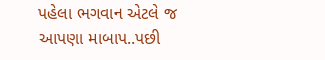પહેલા ભગવાન એટલે જ આપણા માબાપ..પછી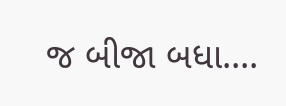જ બીજા બધા....